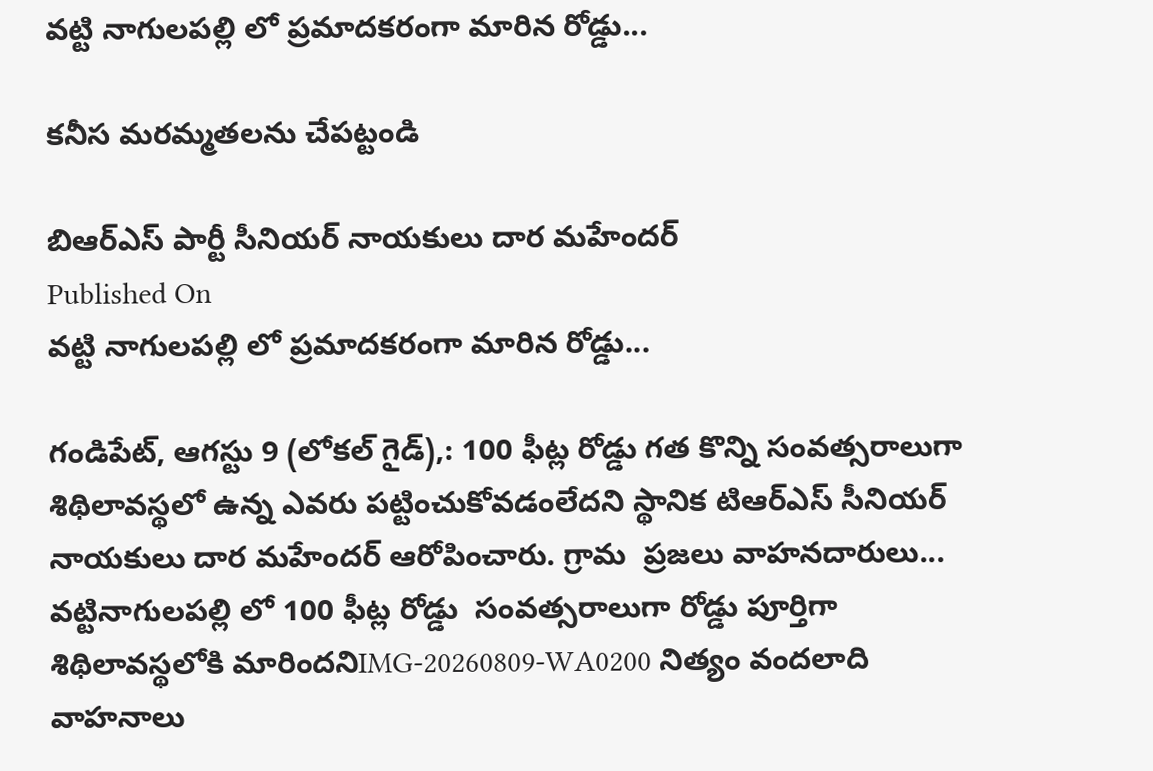వట్టి నాగులపల్లి లో ప్రమాదకరంగా మారిన రోడ్డు...

కనీస మరమ్మతలను చేపట్టండి

బిఆర్ఎస్ పార్టీ సీనియర్ నాయకులు దార మహేందర్
Published On
వట్టి నాగులపల్లి లో ప్రమాదకరంగా మారిన రోడ్డు...

గండిపేట్, ఆగస్టు 9 (లోకల్ గైడ్),: 100 ఫీట్ల రోడ్డు గత కొన్ని సంవత్సరాలుగా శిథిలావస్థలో ఉన్న ఎవరు పట్టించుకోవడంలేదని స్థానిక టిఆర్ఎస్ సీనియర్ నాయకులు దార మహేందర్ ఆరోపించారు. గ్రామ  ప్రజలు వాహనదారులు...  వట్టినాగులపల్లి లో 100 ఫీట్ల రోడ్డు  సంవత్సరాలుగా రోడ్డు పూర్తిగా శిథిలావస్థలోకి మారిందనిIMG-20260809-WA0200 నిత్యం వందలాది వాహనాలు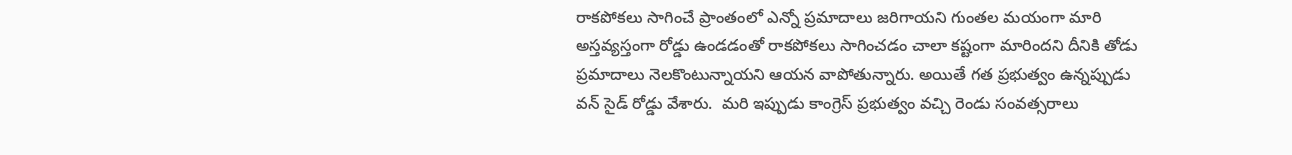రాకపోకలు సాగించే ప్రాంతంలో ఎన్నో ప్రమాదాలు జరిగాయని గుంతల మయంగా మారి అస్తవ్యస్తంగా రోడ్డు ఉండడంతో రాకపోకలు సాగించడం చాలా కష్టంగా మారిందని దీనికి తోడు ప్రమాదాలు నెలకొంటున్నాయని ఆయన వాపోతున్నారు. అయితే గత ప్రభుత్వం ఉన్నప్పుడు వన్ సైడ్ రోడ్డు వేశారు.  మరి ఇప్పుడు కాంగ్రెస్ ప్రభుత్వం వచ్చి రెండు సంవత్సరాలు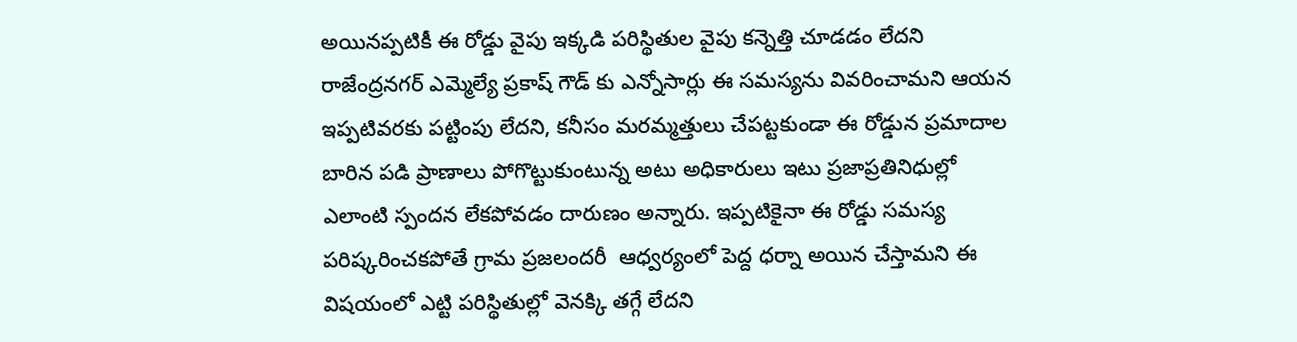అయినప్పటికీ ఈ రోడ్డు వైపు ఇక్కడి పరిస్థితుల వైపు కన్నెత్తి చూడడం లేదని రాజేంద్రనగర్ ఎమ్మెల్యే ప్రకాష్ గౌడ్ కు ఎన్నోసార్లు ఈ సమస్యను వివరించామని ఆయన ఇప్పటివరకు పట్టింపు లేదని, కనీసం మరమ్మత్తులు చేపట్టకుండా ఈ రోడ్డున ప్రమాదాల బారిన పడి ప్రాణాలు పోగొట్టుకుంటున్న అటు అధికారులు ఇటు ప్రజాప్రతినిధుల్లో ఎలాంటి స్పందన లేకపోవడం దారుణం అన్నారు. ఇప్పటికైనా ఈ రోడ్డు సమస్య పరిష్కరించకపోతే గ్రామ ప్రజలందరీ  ఆధ్వర్యంలో పెద్ద ధర్నా అయిన చేస్తామని ఈ విషయంలో ఎట్టి పరిస్థితుల్లో వెనక్కి తగ్గే లేదని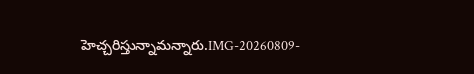హెచ్చరిస్తున్నామన్నారు.IMG-20260809-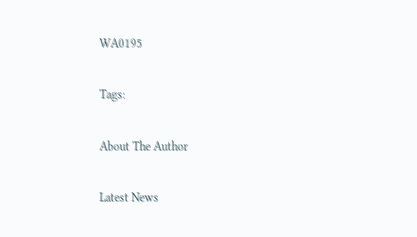WA0195

Tags:

About The Author

Latest News